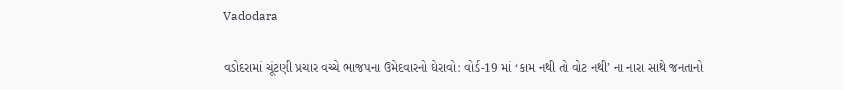Vadodara

વડોદરામાં ચૂંટણી પ્રચાર વચ્ચે ભાજપના ઉમેદવારનો ઘેરાવો: વોર્ડ-19 માં ‘કામ નથી તો વોટ નથી’ ના નારા સાથે જનતાનો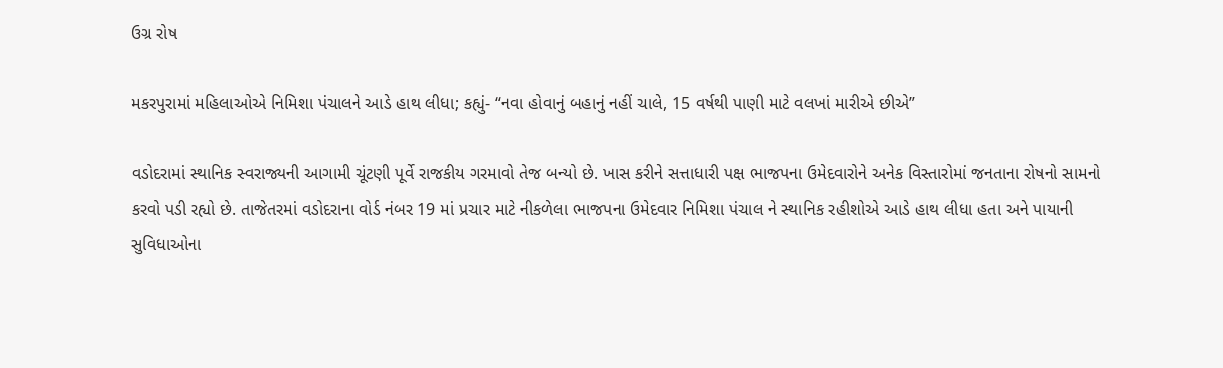ઉગ્ર રોષ

મકરપુરામાં મહિલાઓએ નિમિશા પંચાલને આડે હાથ લીધા; કહ્યું- “નવા હોવાનું બહાનું નહીં ચાલે, 15 વર્ષથી પાણી માટે વલખાં મારીએ છીએ”

વડોદરામાં સ્થાનિક સ્વરાજ્યની આગામી ચૂંટણી પૂર્વે રાજકીય ગરમાવો તેજ બન્યો છે. ખાસ કરીને સત્તાધારી પક્ષ ભાજપના ઉમેદવારોને અનેક વિસ્તારોમાં જનતાના રોષનો સામનો કરવો પડી રહ્યો છે. તાજેતરમાં વડોદરાના વોર્ડ નંબર 19 માં પ્રચાર માટે નીકળેલા ભાજપના ઉમેદવાર નિમિશા પંચાલ ને સ્થાનિક રહીશોએ આડે હાથ લીધા હતા અને પાયાની સુવિધાઓના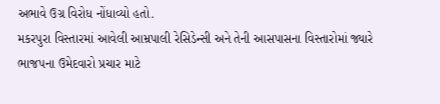અભાવે ઉગ્ર વિરોધ નોંધાવ્યો હતો.
મકરપુરા વિસ્તારમાં આવેલી આમ્રપાલી રેસિડેન્સી અને તેની આસપાસના વિસ્તારોમાં જ્યારે ભાજપના ઉમેદવારો પ્રચાર માટે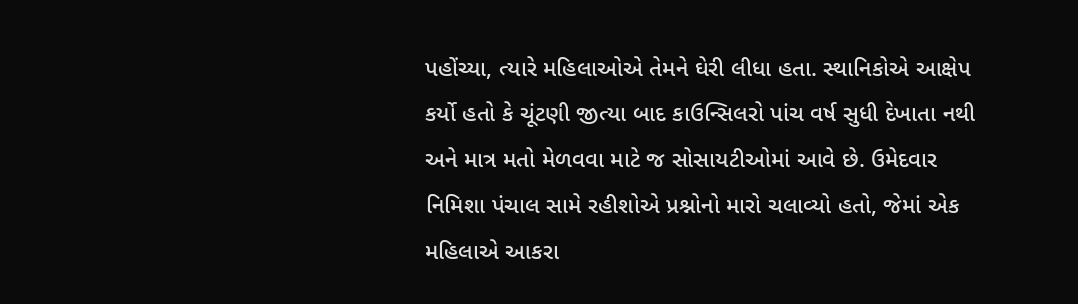પહોંચ્યા, ત્યારે મહિલાઓએ તેમને ઘેરી લીધા હતા. સ્થાનિકોએ આક્ષેપ કર્યો હતો કે ચૂંટણી જીત્યા બાદ કાઉન્સિલરો પાંચ વર્ષ સુધી દેખાતા નથી અને માત્ર મતો મેળવવા માટે જ સોસાયટીઓમાં આવે છે. ઉમેદવાર નિમિશા પંચાલ સામે રહીશોએ પ્રશ્નોનો મારો ચલાવ્યો હતો, જેમાં એક મહિલાએ આકરા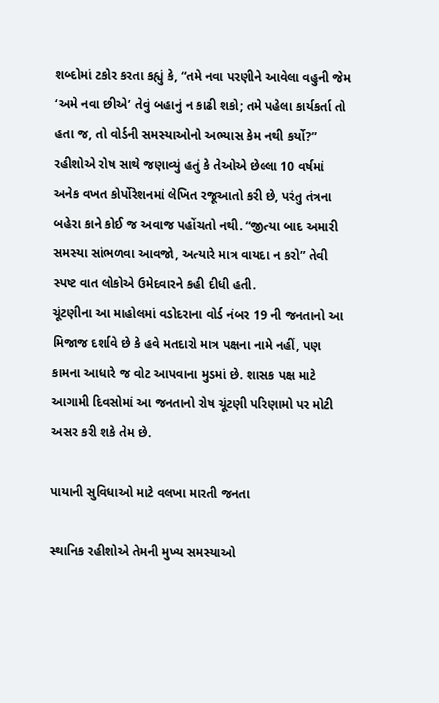શબ્દોમાં ટકોર કરતા કહ્યું કે, “તમે નવા પરણીને આવેલા વહુની જેમ ‘અમે નવા છીએ’ તેવું બહાનું ન કાઢી શકો; તમે પહેલા કાર્યકર્તા તો હતા જ, તો વોર્ડની સમસ્યાઓનો અભ્યાસ કેમ નથી કર્યો?”
રહીશોએ રોષ સાથે જણાવ્યું હતું કે તેઓએ છેલ્લા 10 વર્ષમાં અનેક વખત કોર્પોરેશનમાં લેખિત રજૂઆતો કરી છે, પરંતુ તંત્રના બહેરા કાને કોઈ જ અવાજ પહોંચતો નથી. “જીત્યા બાદ અમારી સમસ્યા સાંભળવા આવજો, અત્યારે માત્ર વાયદા ન કરો” તેવી સ્પષ્ટ વાત લોકોએ ઉમેદવારને કહી દીધી હતી.
ચૂંટણીના આ માહોલમાં વડોદરાના વોર્ડ નંબર 19 ની જનતાનો આ મિજાજ દર્શાવે છે કે હવે મતદારો માત્ર પક્ષના નામે નહીં, પણ કામના આધારે જ વોટ આપવાના મુડમાં છે. શાસક પક્ષ માટે આગામી દિવસોમાં આ જનતાનો રોષ ચૂંટણી પરિણામો પર મોટી અસર કરી શકે તેમ છે.

પાયાની સુવિધાઓ માટે વલખા મારતી જનતા

સ્થાનિક રહીશોએ તેમની મુખ્ય સમસ્યાઓ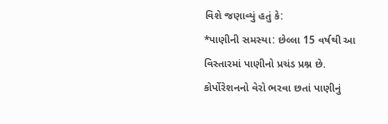વિશે જણાવ્યું હતું કે:
*પાણીની સમસ્યા: છેલ્લા 15 વર્ષથી આ વિસ્તારમાં પાણીનો પ્રચંડ પ્રશ્ન છે. કોર્પોરેશનનો વેરો ભરવા છતાં પાણીનું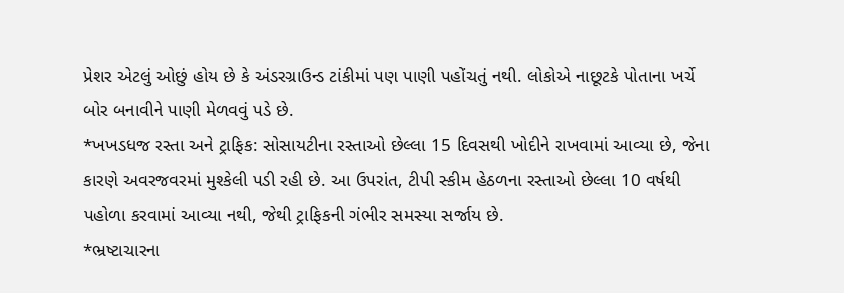પ્રેશર એટલું ઓછું હોય છે કે અંડરગ્રાઉન્ડ ટાંકીમાં પણ પાણી પહોંચતું નથી. લોકોએ નાછૂટકે પોતાના ખર્ચે બોર બનાવીને પાણી મેળવવું પડે છે.
*ખખડધજ રસ્તા અને ટ્રાફિક: સોસાયટીના રસ્તાઓ છેલ્લા 15 દિવસથી ખોદીને રાખવામાં આવ્યા છે, જેના કારણે અવરજવરમાં મુશ્કેલી પડી રહી છે. આ ઉપરાંત, ટીપી સ્કીમ હેઠળના રસ્તાઓ છેલ્લા 10 વર્ષથી પહોળા કરવામાં આવ્યા નથી, જેથી ટ્રાફિકની ગંભીર સમસ્યા સર્જાય છે.
*ભ્રષ્ટાચારના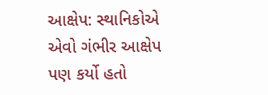આક્ષેપ: સ્થાનિકોએ એવો ગંભીર આક્ષેપ પણ કર્યો હતો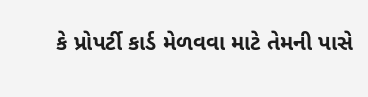કે પ્રોપર્ટી કાર્ડ મેળવવા માટે તેમની પાસે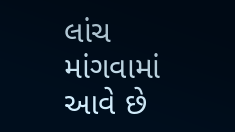લાંચ માંગવામાં આવે છે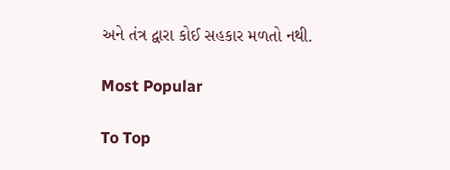અને તંત્ર દ્વારા કોઈ સહકાર મળતો નથી.

Most Popular

To Top